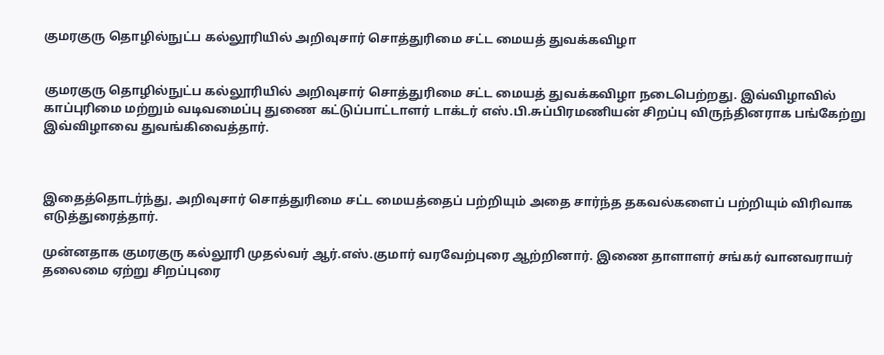குமரகுரு தொழில்நுட்ப கல்லூரியில் அறிவுசார் சொத்துரிமை சட்ட மையத் துவக்கவிழா


குமரகுரு தொழில்நுட்ப கல்லூரியில் அறிவுசார் சொத்துரிமை சட்ட மையத் துவக்கவிழா நடைபெற்றது. இவ்விழாவில் காப்புரிமை மற்றும் வடிவமைப்பு துணை கட்டுப்பாட்டாளர் டாக்டர் எஸ்.பி.சுப்பிரமணியன் சிறப்பு விருந்தினராக பங்கேற்று  இவ்விழாவை துவங்கிவைத்தார்.



இதைத்தொடர்ந்து, அறிவுசார் சொத்துரிமை சட்ட மையத்தைப் பற்றியும் அதை சார்ந்த தகவல்களைப் பற்றியும் விரிவாக எடுத்துரைத்தார்.

முன்னதாக குமரகுரு கல்லூரி முதல்வர் ஆர்.எஸ்.குமார் வரவேற்புரை ஆற்றினார். இணை தாளாளர் சங்கர் வானவராயர் தலைமை ஏற்று சிறப்புரை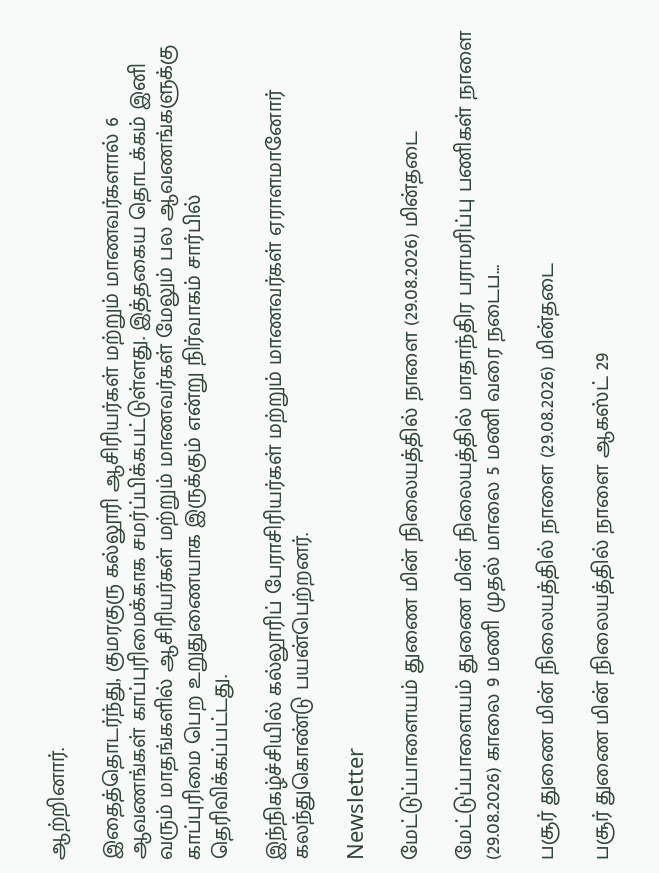ஆற்றினார்.

இதைத்தொடர்ந்து, குமரகுரு கல்லூரி ஆசிரியர்கள் மற்றும் மாணவர்களால் 6 ஆவணங்கள் காப்புரிமைக்காக சமர்ப்பிக்கபட்டுள்ளது. இத்தகைய தொடக்கம் இனி வரும் மாதங்களில் ஆசிரியர்கள் மற்றும் மாணவர்கள் மேலும் பல ஆவணங்களுக்கு காப்புரிமை பெற உறுதுணையாக இருக்கும் என்று நிர்வாகம் சார்பில் தெரிவிக்கப்பட்டது.

இந்நிகழ்ச்சியில் கல்லூரிப் பேராசிரியர்கள் மற்றும் மாணவர்கள் ஏராளமானோர் கலந்துகொண்டு பயன்பெற்றனர்.

Newsletter

மேட்டுப்பாளையம் துணை மின் நிலையத்தில் நாளை (29.08.2026) மின்தடை

மேட்டுப்பாளையம் துணை மின் நிலையத்தில் மாதாந்திர பராமரிப்பு பணிகள் நாளை (29.08.2026) காலை 9 மணி முதல் மாலை 5 மணி வரை நடைப...

பசூர் துணை மின் நிலையத்தில் நாளை (29.08.2026) மின்தடை

பசூர் துணை மின் நிலையத்தில் நாளை ஆகஸ்ட் 29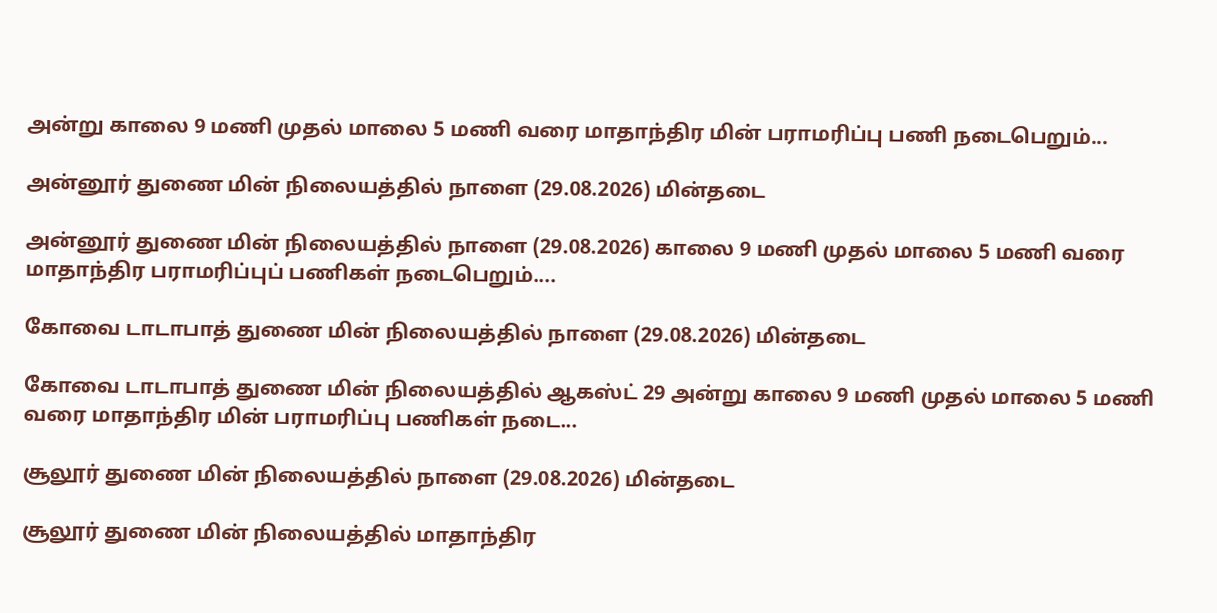அன்று காலை 9 மணி முதல் மாலை 5 மணி வரை மாதாந்திர மின் பராமரிப்பு பணி நடைபெறும்...

அன்னூர் துணை மின் நிலையத்தில் நாளை (29.08.2026) மின்தடை

அன்னூர் துணை மின் நிலையத்தில் நாளை (29.08.2026) காலை 9 மணி முதல் மாலை 5 மணி வரை மாதாந்திர பராமரிப்புப் பணிகள் நடைபெறும்....

கோவை டாடாபாத் துணை மின் நிலையத்தில் நாளை (29.08.2026) மின்தடை

கோவை டாடாபாத் துணை மின் நிலையத்தில் ஆகஸ்ட் 29 அன்று காலை 9 மணி முதல் மாலை 5 மணி வரை மாதாந்திர மின் பராமரிப்பு பணிகள் நடை...

சூலூர் துணை மின் நிலையத்தில் நாளை (29.08.2026) மின்தடை

சூலூர் துணை மின் நிலையத்தில் மாதாந்திர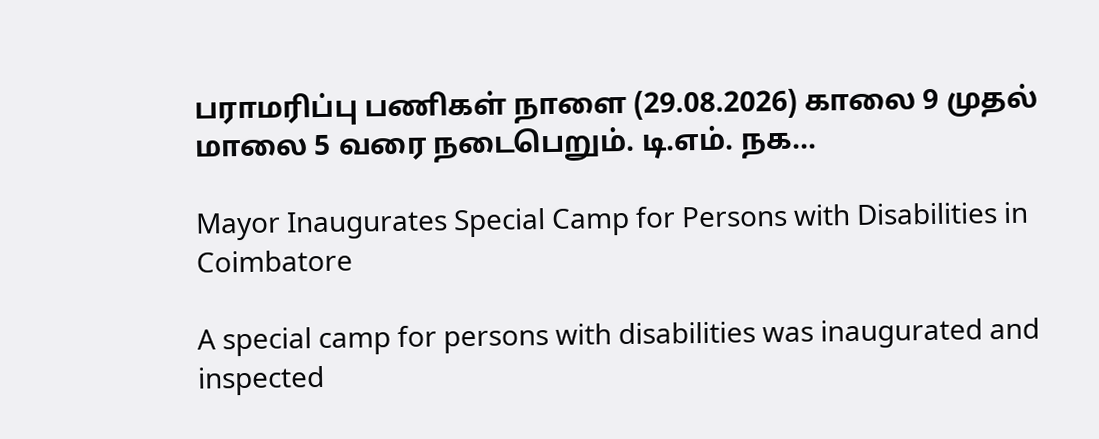பராமரிப்பு பணிகள் நாளை (29.08.2026) காலை 9 முதல் மாலை 5 வரை நடைபெறும். டி.எம். நக...

Mayor Inaugurates Special Camp for Persons with Disabilities in Coimbatore

A special camp for persons with disabilities was inaugurated and inspected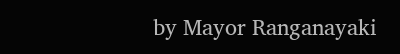by Mayor Ranganayaki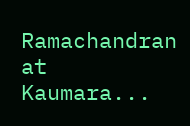Ramachandran at Kaumara...